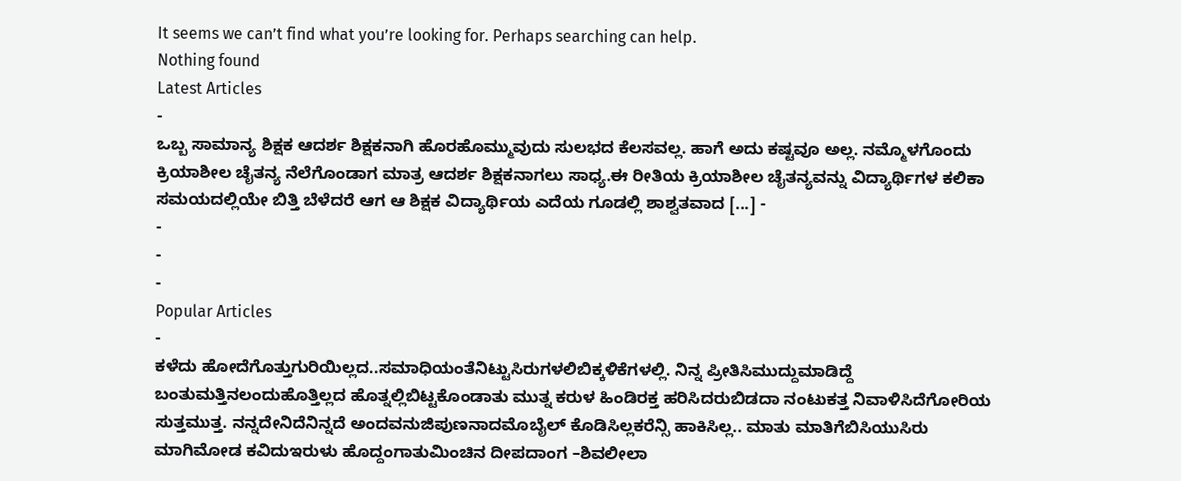It seems we can’t find what you’re looking for. Perhaps searching can help.
Nothing found
Latest Articles
-
ಒಬ್ಬ ಸಾಮಾನ್ಯ ಶಿಕ್ಷಕ ಆದರ್ಶ ಶಿಕ್ಷಕನಾಗಿ ಹೊರಹೊಮ್ಮುವುದು ಸುಲಭದ ಕೆಲಸವಲ್ಲ. ಹಾಗೆ ಅದು ಕಷ್ಟವೂ ಅಲ್ಲ. ನಮ್ಮೊಳಗೊಂದು ಕ್ರಿಯಾಶೀಲ ಚೈತನ್ಯ ನೆಲೆಗೊಂಡಾಗ ಮಾತ್ರ ಆದರ್ಶ ಶಿಕ್ಷಕನಾಗಲು ಸಾಧ್ಯ.ಈ ರೀತಿಯ ಕ್ರಿಯಾಶೀಲ ಚೈತನ್ಯವನ್ನು ವಿದ್ಯಾರ್ಥಿಗಳ ಕಲಿಕಾ ಸಮಯದಲ್ಲಿಯೇ ಬಿತ್ತಿ ಬೆಳೆದರೆ ಆಗ ಆ ಶಿಕ್ಷಕ ವಿದ್ಯಾರ್ಥಿಯ ಎದೆಯ ಗೂಡಲ್ಲಿ ಶಾಶ್ವತವಾದ [...] -
-
-
-
Popular Articles
-
ಕಳೆದು ಹೋದೆಗೊತ್ತುಗುರಿಯಿಲ್ಲದ..ಸಮಾಧಿಯಂತೆನಿಟ್ಟುಸಿರುಗಳಲಿಬಿಕ್ಕಳಿಕೆಗಳಲ್ಲಿ. ನಿನ್ನ ಪ್ರೀತಿಸಿಮುದ್ದುಮಾಡಿದ್ದೆ ಬಂತುಮತ್ತಿನಲಂದುಹೊತ್ತಿಲ್ಲದ ಹೊತ್ನಲ್ಲಿಬಿಟ್ಟಕೊಂಡಾತು ಮುತ್ನ ಕರುಳ ಹಿಂಡಿರಕ್ತ ಹರಿಸಿದರುಬಿಡದಾ ನಂಟುಕತ್ತ ನಿವಾಳಿಸಿದೆಗೋರಿಯ ಸುತ್ತಮುತ್ತ. ನನ್ನದೇನಿದೆನಿನ್ನದೆ ಅಂದವನುಜಿಪುಣನಾದಮೊಬೈಲ್ ಕೊಡಿಸಿಲ್ಲಕರೆನ್ಸಿ ಹಾಕಿಸಿಲ್ಲ.. ಮಾತು ಮಾತಿಗೆಬಿಸಿಯುಸಿರು ಮಾಗಿಮೋಡ ಕವಿದುಇರುಳು ಹೊದ್ದಂಗಾತುಮಿಂಚಿನ ದೀಪದಾಂಗ –ಶಿವಲೀಲಾ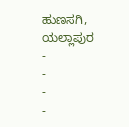ಹುಣಸಗಿ, ಯಲ್ಲಾಪುರ -
-
-
-